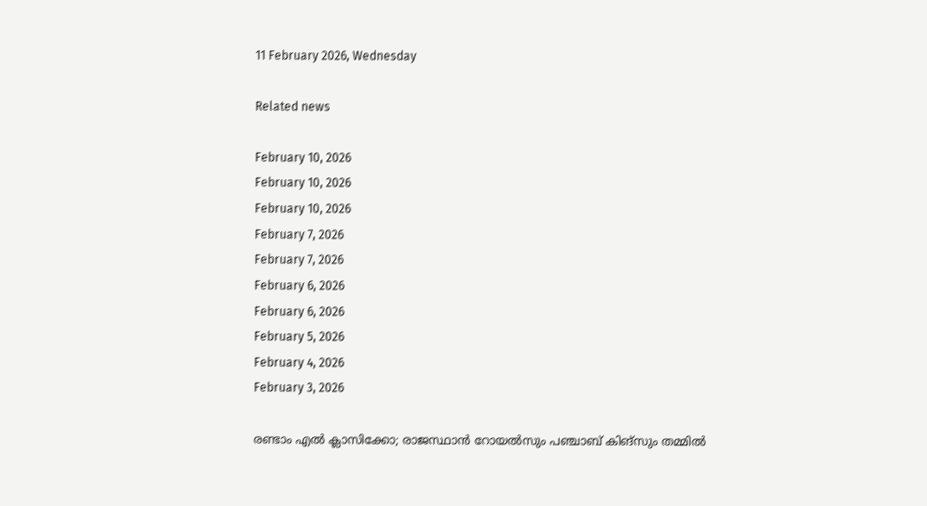11 February 2026, Wednesday

Related news

February 10, 2026
February 10, 2026
February 10, 2026
February 7, 2026
February 7, 2026
February 6, 2026
February 6, 2026
February 5, 2026
February 4, 2026
February 3, 2026

രണ്ടാം എല്‍ ക്ലാസിക്കോ; രാജസ്ഥാന്‍ റോയല്‍സും പഞ്ചാബ് കിങ്സും തമ്മില്‍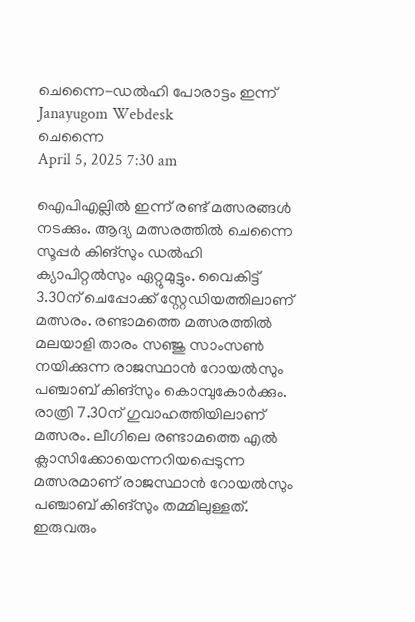ചെന്നൈ-ഡല്‍ഹി പോരാട്ടം ഇന്ന്
Janayugom Webdesk
ചെന്നൈ
April 5, 2025 7:30 am

ഐപിഎല്ലില്‍ ഇന്ന് രണ്ട് മത്സരങ്ങള്‍ നടക്കും. ആദ്യ മത്സരത്തില്‍ ചെന്നൈ സൂപ്പര്‍ കിങ്സും ഡല്‍ഹി ക്യാപിറ്റല്‍സും ഏറ്റുമുട്ടും. വൈകിട്ട് 3.30ന് ചെപ്പോക്ക് സ്റ്റേഡിയത്തിലാണ് മത്സരം. രണ്ടാമത്തെ മത്സരത്തില്‍ മലയാളി താരം സഞ്ജു സാംസണ്‍ നയിക്കുന്ന രാജസ്ഥാന്‍ റോയല്‍സും പഞ്ചാബ് കിങ്സും കൊമ്പുകോര്‍ക്കും. രാത്രി 7.30ന് ഗുവാഹത്തിയിലാണ് മത്സരം. ലീഗിലെ രണ്ടാമത്തെ എല്‍ ക്ലാസിക്കോയെന്നറിയപ്പെടുന്ന മത്സരമാണ് രാജസ്ഥാന്‍ റോയല്‍സും പഞ്ചാബ് കിങ്സും തമ്മിലുള്ളത്. ഇരുവരും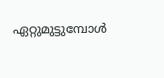ഏറ്റുമുട്ടുമ്പോള്‍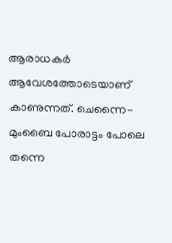ആരാധകര്‍ ആവേശത്തോടെയാണ് കാണുന്നത്. ചെന്നൈ-മുംബൈ പോരാട്ടം പോലെ തന്നെ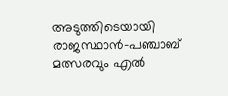അടുത്തിടെയായി രാജസ്ഥാന്‍-പഞ്ചാബ് മത്സരവും എല്‍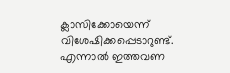ക്ലാസിക്കോയെന്ന് വിശേഷിക്കപ്പെടാറുണ്ട്. എന്നാല്‍ ഇത്തവണ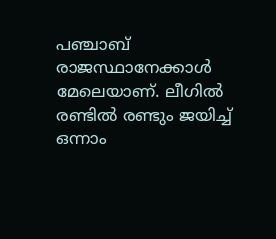പഞ്ചാബ് രാജസ്ഥാനേക്കാള്‍ മേലെയാണ്. ലീഗില്‍ രണ്ടില്‍ രണ്ടും ജയിച്ച് ഒന്നാം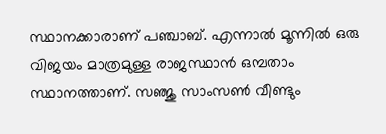സ്ഥാനക്കാരാണ് പഞ്ചാബ്. എന്നാല്‍ മൂന്നില്‍ ഒരു വിജയം മാത്രമുള്ള രാജസ്ഥാന്‍ ഒമ്പതാം സ്ഥാനത്താണ്. സഞ്ജു സാംസണ്‍ വീണ്ടും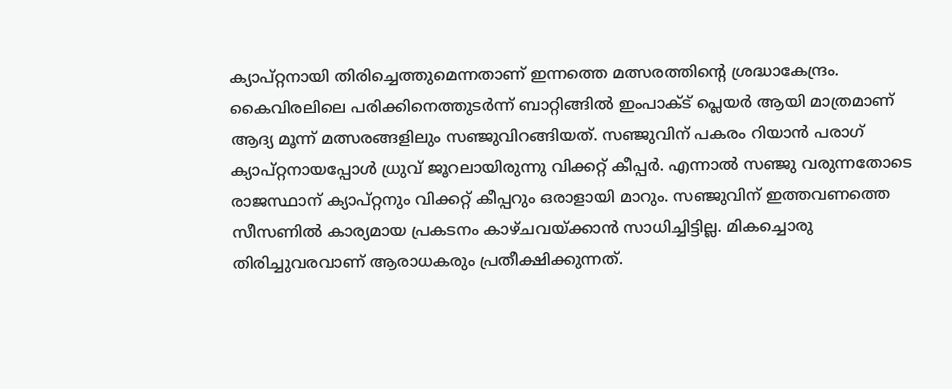ക്യാപ്റ്റനായി തിരിച്ചെത്തുമെന്നതാണ് ഇന്നത്തെ മത്സരത്തിന്റെ ശ്രദ്ധാകേന്ദ്രം.
കൈവിരലിലെ പരിക്കിനെത്തുടര്‍ന്ന് ബാറ്റിങ്ങില്‍ ഇംപാക്ട് പ്ലെയര്‍ ആയി മാത്രമാണ് ആദ്യ മൂന്ന് മത്സരങ്ങളിലും സഞ്ജുവിറങ്ങിയത്. സഞ്ജുവിന് പകരം റിയാന്‍ പരാഗ് ക്യാപ്റ്റനായപ്പോള്‍ ധ്രുവ് ജൂറലായിരുന്നു വിക്കറ്റ് കീപ്പര്‍. എന്നാല്‍ സഞ്ജു വരുന്നതോടെ രാജസ്ഥാന് ക്യാപ്റ്റനും വിക്കറ്റ് കീപ്പറും ഒരാളായി മാറും. സഞ്ജുവിന് ഇത്തവണത്തെ സീസണില്‍ കാര്യമായ പ്രകടനം കാഴ്ചവയ്ക്കാന്‍ സാധിച്ചിട്ടില്ല. മികച്ചൊരു തിരിച്ചുവരവാണ് ആരാധകരും പ്രതീക്ഷിക്കുന്നത്.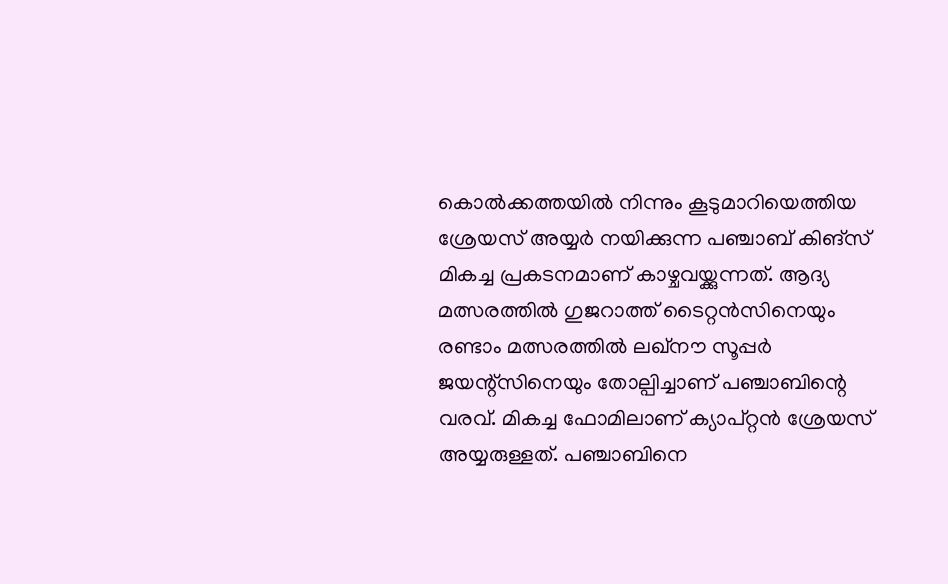കൊല്‍ക്കത്തയില്‍ നിന്നും കൂടുമാറിയെത്തിയ ശ്രേയസ് അയ്യര്‍ നയിക്കുന്ന പഞ്ചാബ് കിങ്സ് മികച്ച പ്രകടനമാണ് കാഴ്ചവയ്ക്കുന്നത്. ആദ്യ മത്സരത്തില്‍ ഗുജറാത്ത് ടൈറ്റന്‍സിനെയും രണ്ടാം മത്സരത്തില്‍ ലഖ്നൗ സൂപ്പര്‍ ജയന്റ്സിനെയും തോല്പിച്ചാണ് പഞ്ചാബിന്റെ വരവ്. മികച്ച ഫോമിലാണ് ക്യാപ്റ്റന്‍ ശ്രേയസ് അയ്യരുള്ളത്. പഞ്ചാബിനെ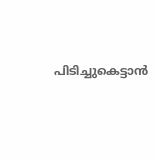പിടിച്ചുകെട്ടാന്‍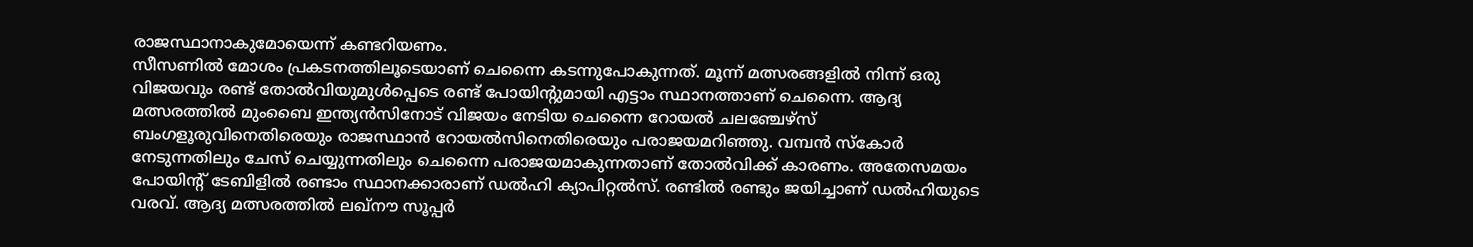രാജസ്ഥാനാകുമോയെന്ന് കണ്ടറിയണം.
സീസണില്‍ മോശം പ്രകടനത്തിലൂടെയാണ് ചെന്നൈ കടന്നുപോകുന്നത്. മൂന്ന് മത്സരങ്ങളില്‍ നിന്ന് ഒരു വിജയവും രണ്ട് തോല്‍വിയുമുള്‍പ്പെടെ രണ്ട് പോയിന്റുമായി എട്ടാം സ്ഥാനത്താണ് ചെന്നൈ. ആദ്യ മത്സരത്തില്‍ മുംബൈ ഇന്ത്യന്‍സിനോട് വിജയം നേടിയ ചെന്നൈ റോയല്‍ ചലഞ്ചേഴ്സ് ബംഗളൂരുവിനെതിരെയും രാജസ്ഥാന്‍ റോയല്‍സിനെതിരെയും പരാജയമറിഞ്ഞു. വമ്പന്‍ സ്കോര്‍ നേടുന്നതിലും ചേസ് ചെയ്യുന്നതിലും ചെന്നൈ പരാജയമാകുന്നതാണ് തോല്‍വിക്ക് കാരണം. അതേസമയം പോയിന്റ് ടേബിളില്‍ രണ്ടാം സ്ഥാനക്കാരാണ് ഡല്‍ഹി ക്യാപിറ്റല്‍സ്. രണ്ടില്‍ രണ്ടും ജയിച്ചാണ് ഡല്‍ഹിയുടെ വരവ്. ആദ്യ മത്സരത്തില്‍ ലഖ്നൗ സൂപ്പര്‍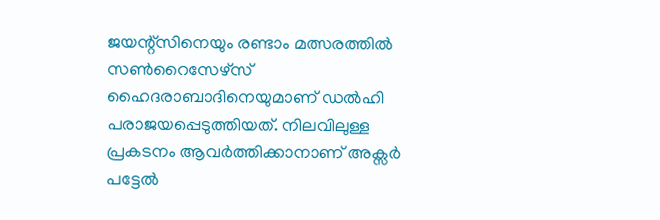ജയന്റ്സിനെയും രണ്ടാം മത്സരത്തില്‍ സണ്‍റൈസേഴ്സ് ഹൈദരാബാദിനെയുമാണ് ഡല്‍ഹി പരാജയപ്പെടുത്തിയത്. നിലവിലുള്ള പ്രകടനം ആവര്‍ത്തിക്കാനാണ് അക്സര്‍ പട്ടേല്‍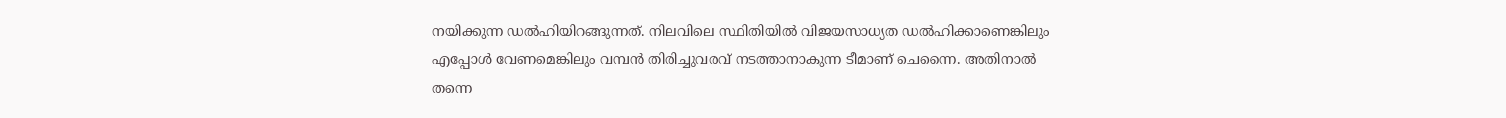നയിക്കുന്ന ഡല്‍ഹിയിറങ്ങുന്നത്. നിലവിലെ സ്ഥിതിയില്‍ വിജയസാധ്യത ഡല്‍ഹിക്കാണെങ്കിലും എപ്പോള്‍ വേണമെങ്കിലും വമ്പന്‍ തിരിച്ചുവരവ് നടത്താനാകുന്ന ടീമാണ് ചെന്നൈ. അതിനാല്‍ തന്നെ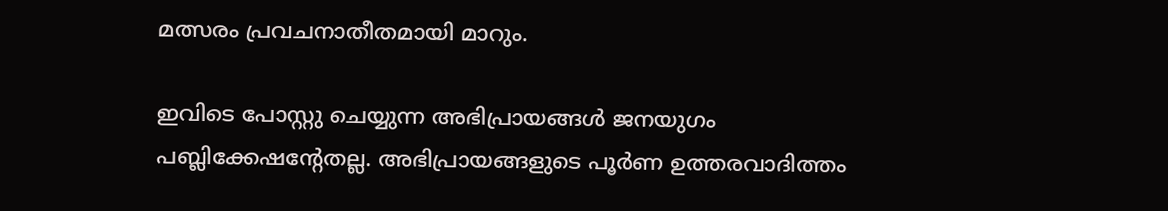മത്സരം പ്രവചനാതീതമായി മാറും.

ഇവിടെ പോസ്റ്റു ചെയ്യുന്ന അഭിപ്രായങ്ങള്‍ ജനയുഗം പബ്ലിക്കേഷന്റേതല്ല. അഭിപ്രായങ്ങളുടെ പൂര്‍ണ ഉത്തരവാദിത്തം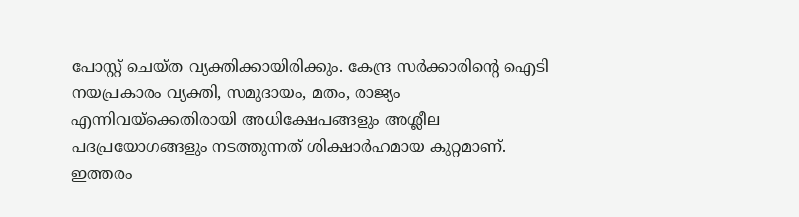പോസ്റ്റ് ചെയ്ത വ്യക്തിക്കായിരിക്കും. കേന്ദ്ര സര്‍ക്കാരിന്റെ ഐടി നയപ്രകാരം വ്യക്തി, സമുദായം, മതം, രാജ്യം എന്നിവയ്‌ക്കെതിരായി അധിക്ഷേപങ്ങളും അശ്ലീല പദപ്രയോഗങ്ങളും നടത്തുന്നത് ശിക്ഷാര്‍ഹമായ കുറ്റമാണ്. ഇത്തരം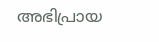അഭിപ്രായ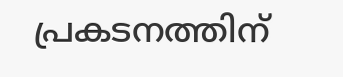പ്രകടനത്തിന്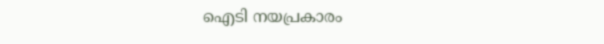ഐടി നയപ്രകാരം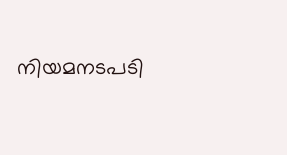നിയമനടപടി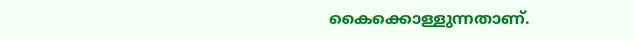കൈക്കൊള്ളുന്നതാണ്.